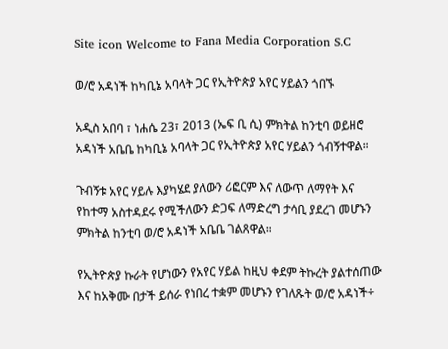Site icon Welcome to Fana Media Corporation S.C

ወ/ሮ አዳነች ከካቢኔ አባላት ጋር የኢትዮጵያ አየር ሃይልን ጎበኙ

አዲስ አበባ ፣ ነሐሴ 23፣ 2013 (ኤፍ ቢ ሲ) ምክትል ከንቲባ ወይዘሮ አዳነች አቤቤ ከካቢኔ አባላት ጋር የኢትዮጵያ አየር ሃይልን ጎብኝተዋል።

ጉብኝቱ አየር ሃይሉ እያካሄደ ያለውን ሪፎርም እና ለውጥ ለማየት እና የከተማ አስተዳደሩ የሚችለውን ድጋፍ ለማድረግ ታሳቢ ያደረገ መሆኑን ምክትል ከንቲባ ወ/ሮ አዳነች አቤቤ ገልጸዋል።

የኢትዮጵያ ኩራት የሆነውን የአየር ሃይል ከዚህ ቀደም ትኩረት ያልተሰጠው እና ከአቅሙ በታች ይሰራ የነበረ ተቋም መሆኑን የገለጹት ወ/ሮ አዳነች÷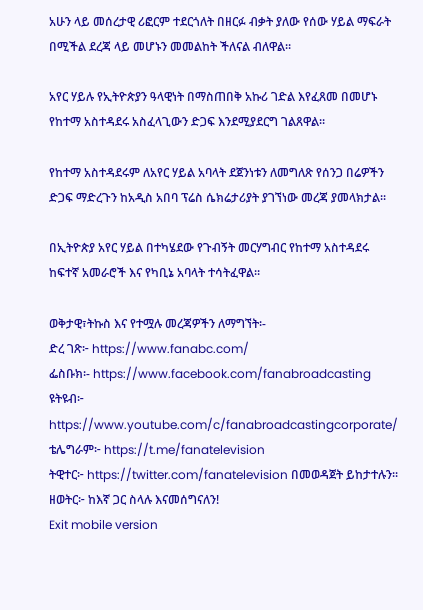አሁን ላይ መሰረታዊ ሪፎርም ተደርጎለት በዘርፉ ብቃት ያለው የሰው ሃይል ማፍራት በሚችል ደረጃ ላይ መሆኑን መመልከት ችለናል ብለዋል።

አየር ሃይሉ የኢትዮጵያን ዓላዊነት በማስጠበቅ አኩሪ ገድል እየፈጸመ በመሆኑ የከተማ አስተዳደሩ አስፈላጊውን ድጋፍ እንደሚያደርግ ገልጸዋል።

የከተማ አስተዳደሩም ለአየር ሃይል አባላት ደጀንነቱን ለመግለጽ የሰንጋ በሬዎችን ድጋፍ ማድረጉን ከአዲስ አበባ ፕሬስ ሴክሬታሪያት ያገኘነው መረጃ ያመላክታል፡፡

በኢትዮጵያ አየር ሃይል በተካሄደው የጉብኝት መርሃግብር የከተማ አስተዳደሩ ከፍተኛ አመራሮች እና የካቢኔ አባላት ተሳትፈዋል።

ወቅታዊ፣ትኩስ እና የተሟሉ መረጃዎችን ለማግኘት፡-
ድረ ገጽ፦ https://www.fanabc.com/
ፌስቡክ፡- https://www.facebook.com/fanabroadcasting
ዩትዩብ፦ https://www.youtube.com/c/fanabroadcastingcorporate/
ቴሌግራም፦ https://t.me/fanatelevision
ትዊተር፦ https://twitter.com/fanatelevision በመወዳጀት ይከታተሉን፡፡
ዘወትር፦ ከእኛ ጋር ስላሉ እናመሰግናለን!
Exit mobile version